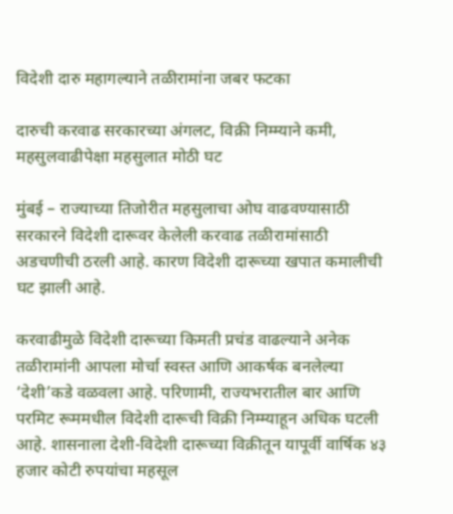विदेशी दारु महागल्याने तळीरामांना जबर फटका

दारुची करवाढ सरकारच्या अंगलट, विक्री निम्म्याने कमी, महसुलवाढीपेक्षा महसुलात मोठी घट

मुंबई – राज्याच्या तिजोरीत महसुलाचा ओघ वाढवण्यासाठी सरकारने विदेशी दारूवर केलेली करवाढ तळीरामांसाठी अडचणीची ठरली आहे. कारण विदेशी दारूच्या खपात कमालीची घट झाली आहे.

करवाढीमुळे विदेशी दारूच्या किमती प्रचंड वाढल्याने अनेक तळीरामांनी आपला मोर्चा स्वस्त आणि आकर्षक बनलेल्या ‘देशी’कडे वळवला आहे. परिणामी, राज्यभरातील बार आणि परमिट रूममधील विदेशी दारूची विक्री निम्म्याहून अधिक घटली आहे. शासनाला देशी-विदेशी दारूच्या विक्रीतून यापूर्वी वार्षिक ४३ हजार कोटी रुपयांचा महसूल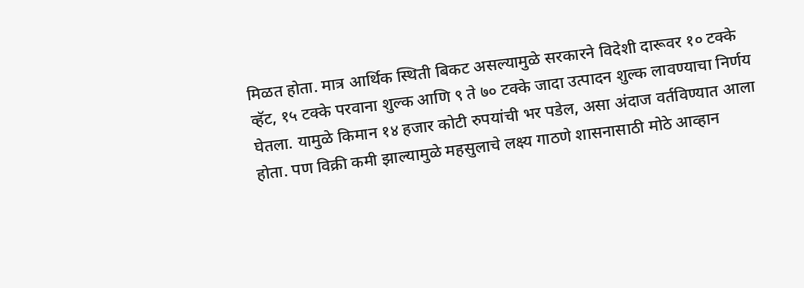मिळत होता. मात्र आर्थिक स्थिती बिकट असल्यामुळे सरकारने विदेशी दारूवर १० टक्के व्हॅट, १५ टक्के परवाना शुल्क आणि ९ ते ७० टक्के जादा उत्पादन शुल्क लावण्याचा निर्णय घेतला. यामुळे किमान १४ हजार कोटी रुपयांची भर पडेल, असा अंदाज वर्तविण्यात आला होता. पण विक्री कमी झाल्यामुळे महसुलाचे लक्ष्य गाठणे शासनासाठी मोठे आव्हान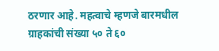ठरणार आहे. महत्वाचे म्हणजे बारमधील ग्राहकांची संख्या ५० ते ६०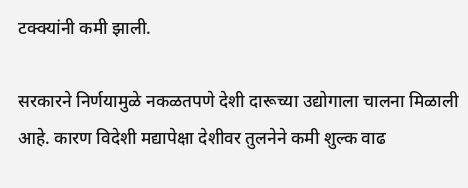टक्क्यांनी कमी झाली.

सरकारने निर्णयामुळे नकळतपणे देशी दारूच्या उद्योगाला चालना मिळाली आहे. कारण विदेशी मद्यापेक्षा देशीवर तुलनेने कमी शुल्क वाढ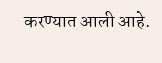करण्यात आली आहे.